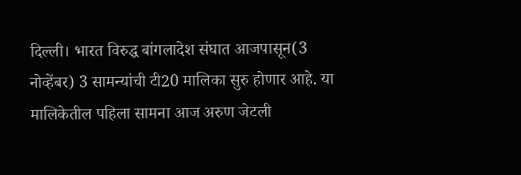दिल्ली। भारत विरुद्ध बांगलादेश संघात आजपासून(3 नोव्हेंबर) 3 सामन्यांची टी20 मालिका सुरु होणार आहे. या मालिकेतील पहिला सामना आज अरुण जेटली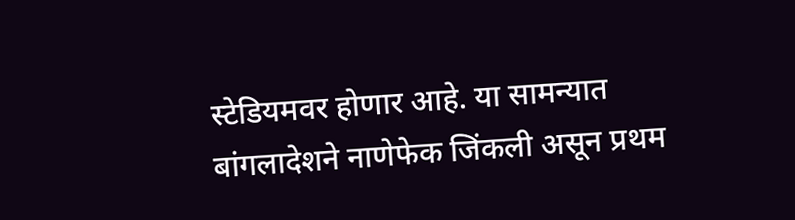स्टेडियमवर होणार आहे. या सामन्यात बांगलादेशने नाणेफेक जिंकली असून प्रथम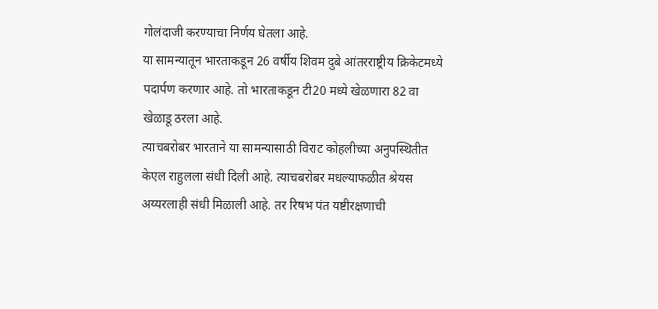गोलंदाजी करण्याचा निर्णय घेतला आहे.
या सामन्यातून भारताकडून 26 वर्षीय शिवम दुबे आंतरराष्ट्रीय क्रिकेटमध्ये पदार्पण करणार आहे. तो भारताकडून टी20 मध्ये खेळणारा 82 वा खेळाडू ठरला आहे.
त्याचबरोबर भारताने या सामन्यासाठी विराट कोहलीच्या अनुपस्थितीत केएल राहुलला संधी दिली आहे. त्याचबरोबर मधल्याफळीत श्रेयस अय्यरलाही संधी मिळाली आहे. तर रिषभ पंत यष्टीरक्षणाची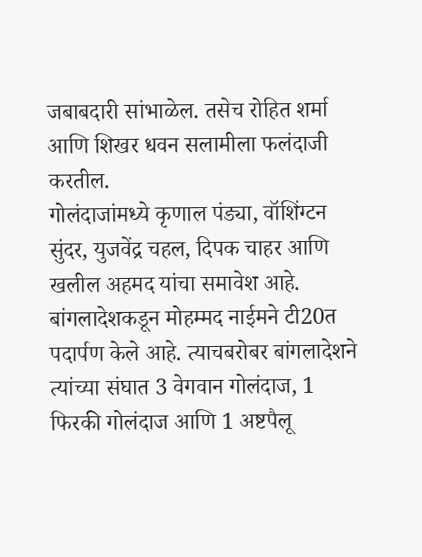जबाबदारी सांभाळेल. तसेच रोहित शर्मा आणि शिखर धवन सलामीला फलंदाजी करतील.
गोलंदाजांमध्ये कृणाल पंड्या, वॉशिंग्टन सुंदर, युजवेंद्र चहल, दिपक चाहर आणि खलील अहमद यांचा समावेश आहे.
बांगलादेशकडून मोहम्मद नाईमने टी20त पदार्पण केले आहे. त्याचबरोबर बांगलादेशने त्यांच्या संघात 3 वेगवान गोलंदाज, 1 फिरकी गोलंदाज आणि 1 अष्टपैलू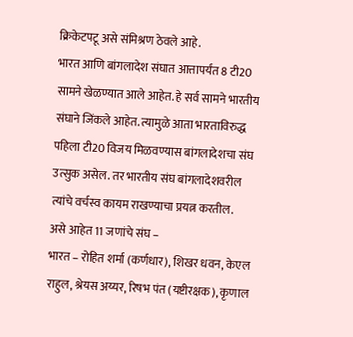क्रिकेटपटू असे संमिश्रण ठेवले आहे.
भारत आणि बांगलादेश संघात आत्तापर्यंत 8 टी20 सामने खेळण्यात आले आहेत. हे सर्व सामने भारतीय संघाने जिंकले आहेत. त्यामुळे आता भारताविरुद्ध पहिला टी20 विजय मिळवण्यास बांगलादेशचा संघ उत्सुक असेल. तर भारतीय संघ बांगलादेशवरील त्यांचे वर्चस्व कायम राखण्याचा प्रयत्न करतील.
असे आहेत 11 जणांचे संघ –
भारत – रोहित शर्मा (कर्णधार), शिखर धवन, केएल राहुल, श्रेयस अय्यर, रिषभ पंत (यष्टीरक्षक), कृणाल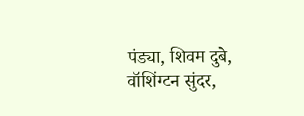पंड्या, शिवम दुबे, वॉशिंग्टन सुंदर,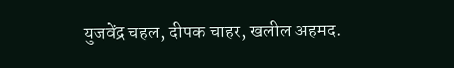युजवेंद्र चहल, दीपक चाहर, खलील अहमद.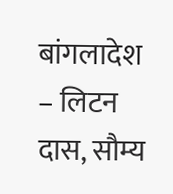बांगलादेश – लिटन दास, सौम्य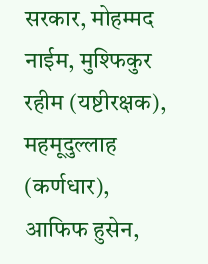सरकार, मोहम्मद नाईम, मुश्फिकुर रहीम (यष्टीरक्षक), महमूदुल्लाह (कर्णधार), आफिफ हुसेन,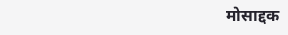मोसाद्दक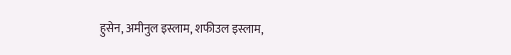हुसेन, अमीनुल इस्लाम, शफीउल इस्लाम,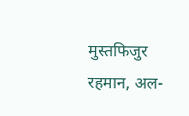मुस्तफिजुर रहमान, अल-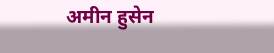अमीन हुसेन